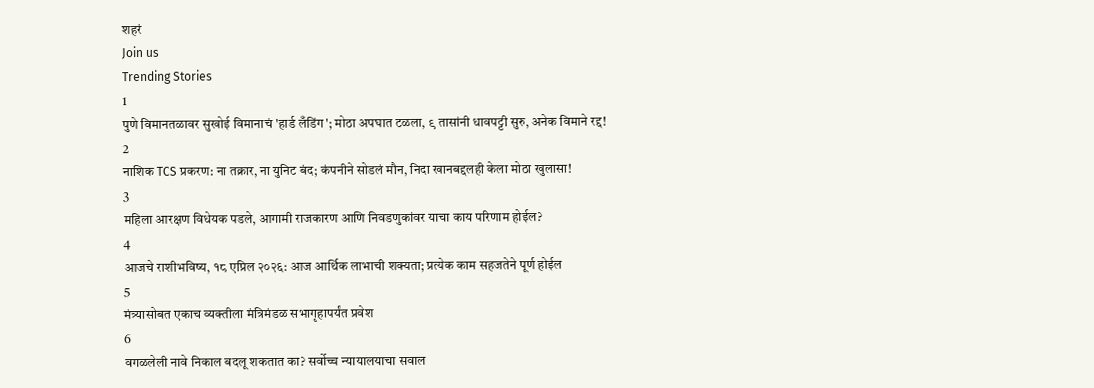शहरं
Join us
Trending Stories
1
पुणे विमानतळावर सुखोई विमानाचं 'हार्ड लँडिंग'; मोठा अपघात टळला, ९ तासांनी धावपट्टी सुरु, अनेक विमाने रद्द!
2
नाशिक TCS प्रकरण: ना तक्रार, ना युनिट बंद; कंपनीने सोडलं मौन, निदा खानबद्दलही केला मोठा खुलासा!
3
महिला आरक्षण विधेयक पडले, आगामी राजकारण आणि निवडणुकांवर याचा काय परिणाम होईल?
4
आजचे राशीभविष्य, १८ एप्रिल २०२६: आज आर्थिक लाभाची शक्यता; प्रत्येक काम सहजतेने पूर्ण होईल
5
मंत्र्यासोबत एकाच व्यक्तीला मंत्रिमंडळ सभागृहापर्यंत प्रवेश
6
वगळलेली नावे निकाल बदलू शकतात का? सर्वोच्च न्यायालयाचा सवाल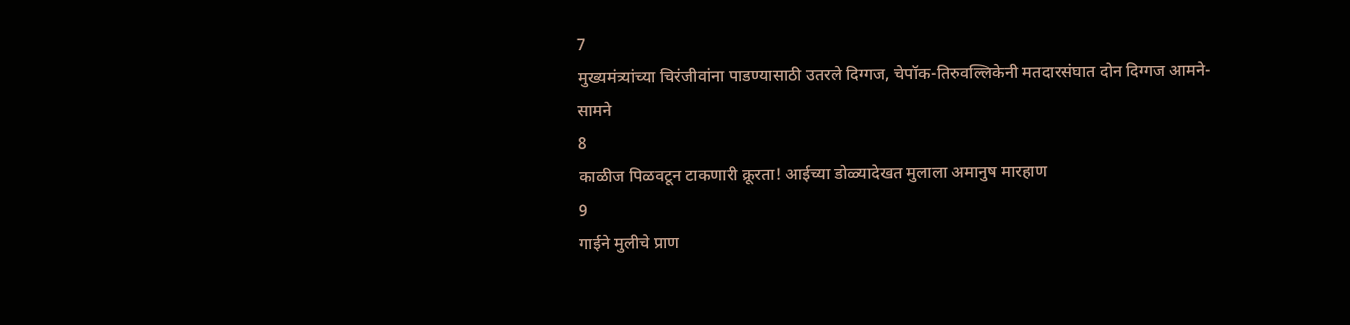7
मुख्यमंत्र्यांच्या चिरंजीवांना पाडण्यासाठी उतरले दिग्गज, चेपॉक-तिरुवल्लिकेनी मतदारसंघात दोन दिग्गज आमने-सामने
8
काळीज पिळवटून टाकणारी क्रूरता! आईच्या डोळ्यादेखत मुलाला अमानुष मारहाण
9
गाईने मुलीचे प्राण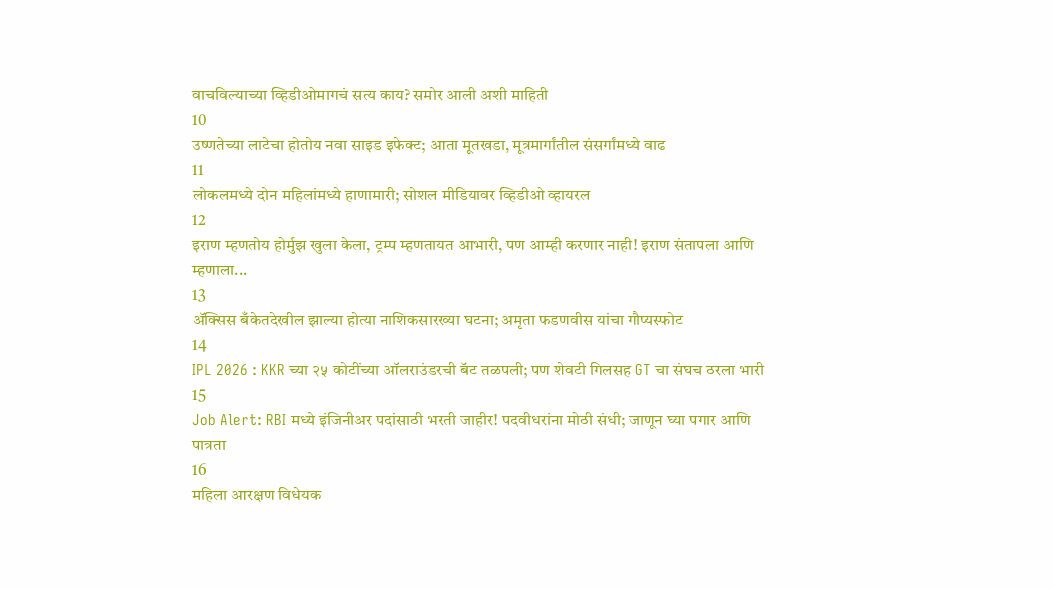वाचविल्याच्या व्हिडीओमागचं सत्य काय? समोर आली अशी माहिती
10
उष्णतेच्या लाटेचा होतोय नवा साइड इफेक्ट; आता मूतखडा, मूत्रमार्गांतील संसर्गांमध्ये वाढ
11
लोकलमध्ये दोन महिलांमध्ये हाणामारी; सोशल मीडियावर व्हिडीओ व्हायरल
12
इराण म्हणतोय होर्मुझ खुला केला, ट्रम्प म्हणतायत आभारी, पण आम्ही करणार नाही! इराण संतापला आणि म्हणाला...
13
ॲक्सिस बँकेतदेखील झाल्या होत्या नाशिकसारख्या घटना; अमृता फडणवीस यांचा गौप्यस्फोट
14
IPL 2026 : KKR च्या २५ कोटींच्या ऑलराउंडरची बॅट तळपली; पण शेवटी गिलसह GT चा संघच ठरला भारी
15
Job Alert: RBI मध्ये इंजिनीअर पदांसाठी भरती जाहीर! पदवीधरांना मोठी संधी; जाणून घ्या पगार आणि पात्रता
16
महिला आरक्षण विधेयक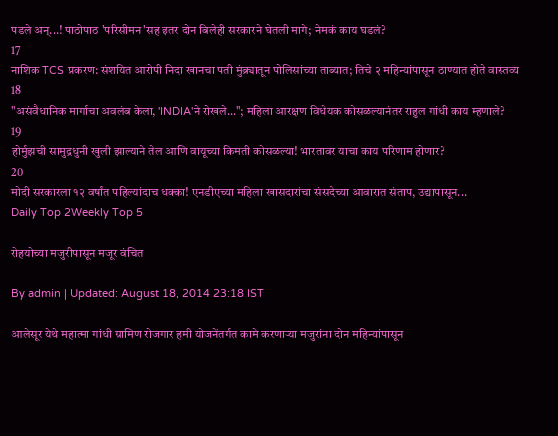पडले अन्...! पाठोपाठ 'परिसीमन'सह इतर दोन बिलेही सरकारने घेतली मागे; नेमकं काय घडलं?
17
नाशिक TCS प्रकरण: संशयित आरोपी निदा खानचा पती मुंब्र्यातून पोलिसांच्या ताब्यात; तिचे २ महिन्यांपासून ठाण्यात होते वास्तव्य
18
"असंवैधानिक मार्गाचा अवलंब केला, 'INDIA'ने रोखले..."; महिला आरक्षण विधेयक कोसळल्यानंतर राहुल गांधी काय म्हणाले?
19
होर्मुझची सामुद्रधुनी खुली झाल्याने तेल आणि वायूच्या किमती कोसळल्या! भारतावर याचा काय परिणाम होणार?
20
मोदी सरकारला १२ वर्षांत पहिल्यांदाच धक्का! एनडीएच्या महिला खासदारांचा संसदेच्या आवारात संताप, उद्यापासून...
Daily Top 2Weekly Top 5

रोहयोच्या मजुरीपासून मजूर वंचित

By admin | Updated: August 18, 2014 23:18 IST

आलेसूर येथे महात्मा गांधी ग्रामिण रोजगार हमी योजनेंतर्गत कामे करणाऱ्या मजुरांना दोन महिन्यांपासून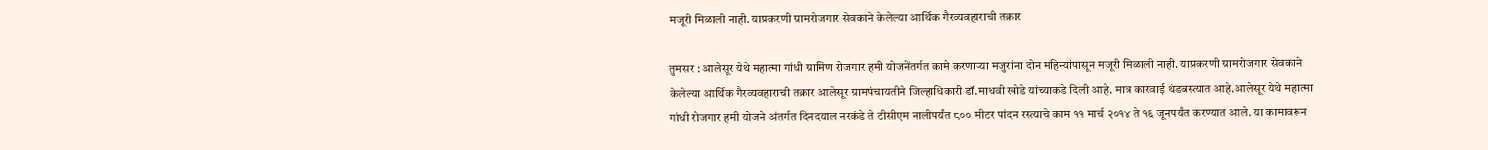मजूरी मिळाली नाही. याप्रकरणी ग्रामरोजगार सेवकाने केलेल्या आर्थिक गैरव्यवहाराची तक्रार

तुमसर : आलेसूर येथे महात्मा गांधी ग्रामिण रोजगार हमी योजनेंतर्गत कामे करणाऱ्या मजुरांना दोन महिन्यांपासून मजूरी मिळाली नाही. याप्रकरणी ग्रामरोजगार सेवकाने केलेल्या आर्थिक गैरव्यवहाराची तक्रार आलेसूर ग्रामपंचायतीने जिल्हाधिकारी डॉ.माधवी खोडे यांच्याकडे दिली आहे. मात्र कारवाई थंडबस्त्यात आहे.आलेसूर येथे महात्मा गांधी रोजगार हमी योजने अंतर्गत दिनदयाल नरकंडे ते टीसीएम नालीपर्यंत ८०० मीटर पांदन रस्त्याचे काम ११ मार्च २०१४ ते १६ जूनपर्यंत करण्यात आले. या कामावरून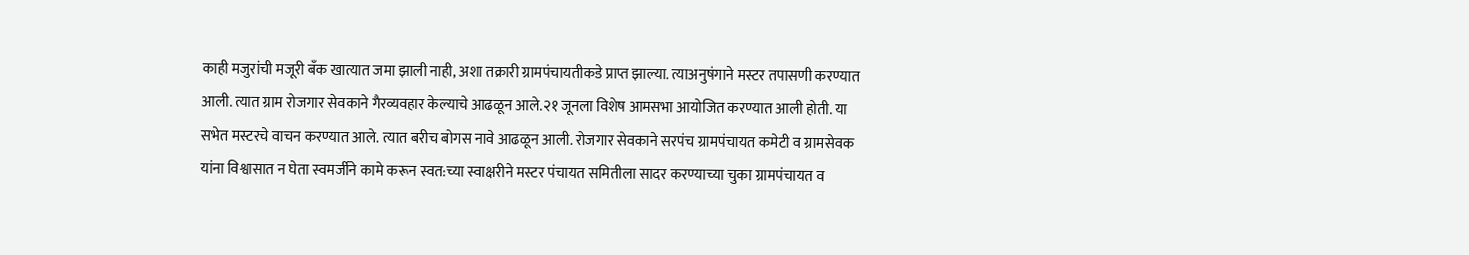काही मजुरांची मजूरी बँक खात्यात जमा झाली नाही, अशा तक्रारी ग्रामपंचायतीकडे प्राप्त झाल्या. त्याअनुषंगाने मस्टर तपासणी करण्यात आली. त्यात ग्राम रोजगार सेवकाने गैरव्यवहार केल्याचे आढळून आले.२१ जूनला विशेष आमसभा आयोजित करण्यात आली होती. या सभेत मस्टरचे वाचन करण्यात आले. त्यात बरीच बोगस नावे आढळून आली. रोजगार सेवकाने सरपंच ग्रामपंचायत कमेटी व ग्रामसेवक यांना विश्वासात न घेता स्वमर्जीने कामे करून स्वत:च्या स्वाक्षरीने मस्टर पंचायत समितीला सादर करण्याच्या चुका ग्रामपंचायत व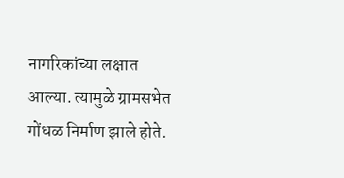नागरिकांच्या लक्षात आल्या. त्यामुळे ग्रामसभेत गोंधळ निर्माण झाले होते.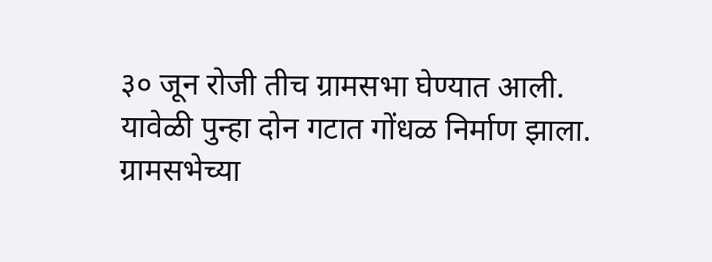३० जून रोजी तीच ग्रामसभा घेण्यात आली. यावेळी पुन्हा दोन गटात गोंधळ निर्माण झाला. ग्रामसभेच्या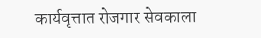कार्यवृत्तात रोजगार सेवकाला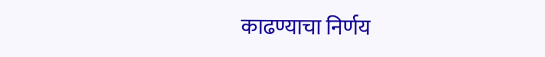काढण्याचा निर्णय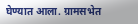घेण्यात आला. ग्रामसभेत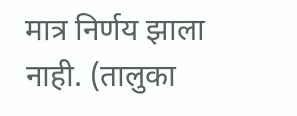मात्र निर्णय झाला नाही. (तालुका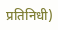प्रतिनिधी)